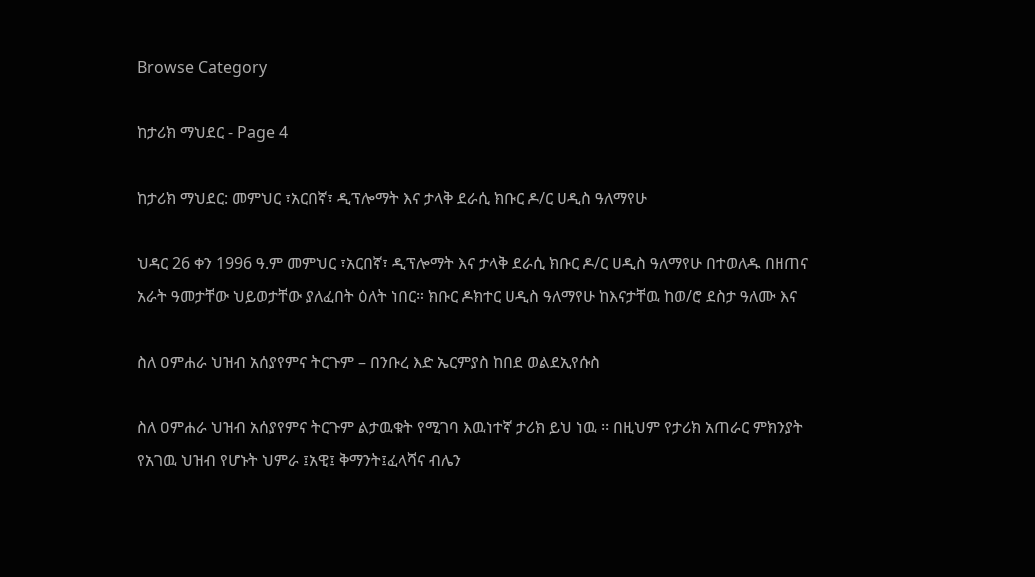Browse Category

ከታሪክ ማህደር - Page 4

ከታሪክ ማህደር: መምህር ፣አርበኛ፣ ዲፕሎማት እና ታላቅ ደራሲ ክቡር ዶ/ር ሀዲስ ዓለማየሁ

ህዳር 26 ቀን 1996 ዓ.ም መምህር ፣አርበኛ፣ ዲፕሎማት እና ታላቅ ደራሲ ክቡር ዶ/ር ሀዲስ ዓለማየሁ በተወለዱ በዘጠና አራት ዓመታቸው ህይወታቸው ያለፈበት ዕለት ነበር። ክቡር ዶክተር ሀዲስ ዓለማየሁ ከእናታቸዉ ከወ/ሮ ደስታ ዓለሙ እና

ስለ ዐምሐራ ህዝብ አሰያየምና ትርጉም – በንቡረ እድ ኤርምያስ ከበደ ወልደኢየሱስ

ስለ ዐምሐራ ህዝብ አሰያየምና ትርጉም ልታዉቁት የሚገባ እዉነተኛ ታሪክ ይህ ነዉ ፡፡ በዚህም የታሪክ አጠራር ምክንያት የአገዉ ህዝብ የሆኑት ህምራ ፤አዊ፤ ቅማንት፤ፈላሻና ብሌን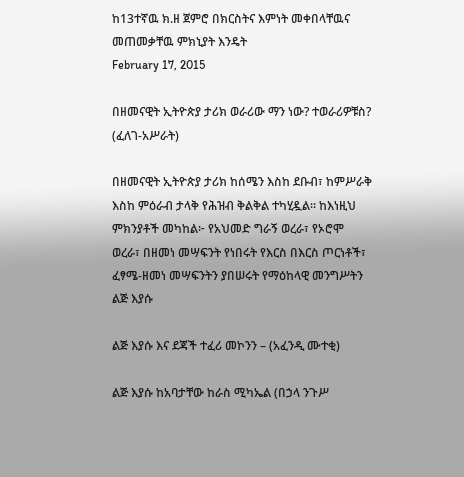ከ13ተኛዉ ክ.ዘ ጀምሮ በክርስትና እምነት መቀበላቸዉና መጠመቃቸዉ ምክኒያት እንዴት
February 17, 2015

በዘመናዊት ኢትዮጵያ ታሪክ ወራሪው ማን ነው? ተወራሪዎቹስ? (ፈለገ-አሥራት)

በዘመናዊት ኢትዮጵያ ታሪክ ከሰሜን እስከ ደቡብ፣ ከምሥራቅ እስከ ምዕራብ ታላቅ የሕዝብ ቅልቅል ተካሂዷል። ከእነዚህ ምክንያቶች መካከል፦ የአህመድ ግራኝ ወረራ፣ የኦሮሞ ወረራ፣ በዘመነ መሣፍንት የነበሩት የእርስ በእርስ ጦርነቶች፣ ፈፃሜ-ዘመነ መሣፍንትን ያበሠሩት የማዕከላዊ መንግሥትን
ልጅ እያሱ

ልጅ እያሱ እና ደጃች ተፈሪ መኮንን – (አፈንዲ ሙተቂ)

ልጅ እያሱ ከአባታቸው ከራስ ሚካኤል (በኃላ ንጉሥ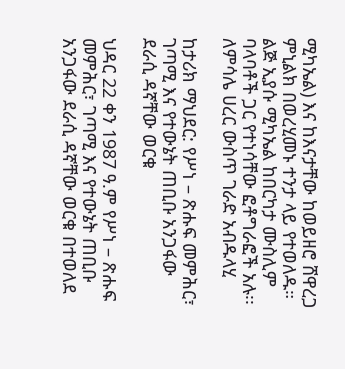ሚካኤል) እና ከእናታቸው ከወይዘሮ ሸዋረጋ ምኒልክ በወረሂመኑ ተንታ ላይ የተወለዱ። ልጅ ኢያሱ ሚካኤል ከበርካታ ሙስሊም ባላባቶች ጋር የተነሳቸው ፎቶግራፎች አሉ፡፡ ለምሳሌ ሀረር ውስጥ ገራድ አብዱላሂ

ከታሪክ ማህደር: የሥነ – ጽሑፍ መምሕር፣ ገጣሚ እና የተውኔት ጠቢቡ አንጋፋው ደራሲ ዳኛቸው ወርቁ

ህዳር 22 ቀን 1987 ዓ.ም የሥነ – ጽሑፍ መምሕር፣ ገጣሚ እና የተውኔት ጠቢቡ አንጋፋው ደራሲ ዳኛቸው ወርቁ በተወለደ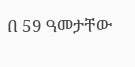በ 59 ዓመታቸው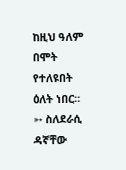ከዚህ ዓለም በሞት የተለዩበት ዕለት ነበር። ➳ ስለደራሲ ዳኛቸው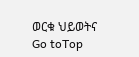ወርቁ ህይወትና
Go toTop